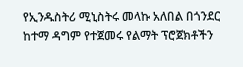የኢንዱስትሪ ሚኒስትሩ መላኩ አለበል በጎንደር ከተማ ዳግም የተጀመሩ የልማት ፕሮጀክቶችን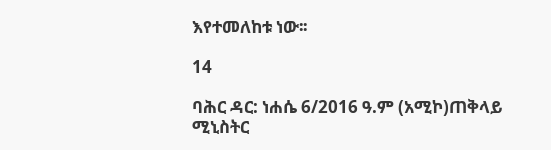እየተመለከቱ ነው፡፡

14

ባሕር ዳር: ነሐሴ 6/2016 ዓ.ም (አሚኮ)ጠቅላይ ሚኒስትር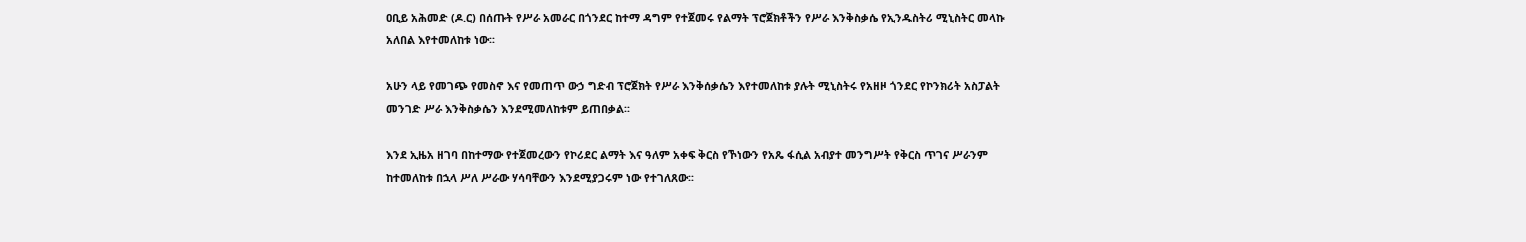ዐቢይ አሕመድ (ዶ.ር) በሰጡት የሥራ አመራር በጎንደር ከተማ ዳግም የተጀመሩ የልማት ፕሮጀክቶችን የሥራ እንቅስቃሴ የኢንዱስትሪ ሚኒስትር መላኩ አለበል እየተመለከቱ ነው፡፡

አሁን ላይ የመገጭ የመስኖ እና የመጠጥ ውኃ ግድብ ፕሮጀክት የሥራ እንቅሰቃሴን እየተመለከቱ ያሉት ሚኒስትሩ የአዘዞ ጎንደር የኮንክሪት አስፓልት መንገድ ሥራ እንቅስቃሴን እንደሚመለከቱም ይጠበቃል፡፡

እንደ ኢዜአ ዘገባ በከተማው የተጀመረውን የኮሪደር ልማት እና ዓለም አቀፍ ቅርስ የኾነውን የአጼ ፋሲል አብያተ መንግሥት የቅርስ ጥገና ሥራንም ከተመለከቱ በኋላ ሥለ ሥራው ሃሳባቸውን እንደሚያጋሩም ነው የተገለጸው፡፡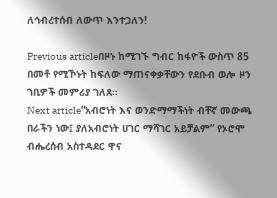ለኅብረተሰብ ለውጥ እንተጋለን!

Previous articleበዞኑ ከሚገኙ ግብር ከፋዮች ውስጥ 85 በመቶ የሚኾኑት ከፍለው ማጠናቀቃቸውን የደቡብ ወሎ ዞን ገቢዎች መምሪያ ገለጸ።
Next article“አብሮነት እና ወንድማማችነት ብቸኛ መውጫ በራችን ነው፤ ያለአብሮነት ሀገር ማሻገር አይቻልም” የኦሮሞ ብሔረሰብ አስተዳደር ዋና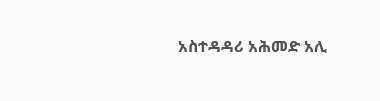አስተዳዳሪ አሕመድ አሊ